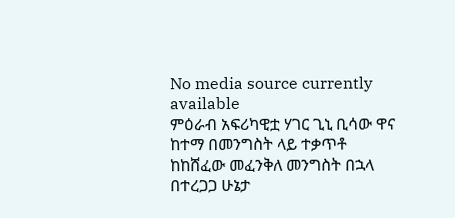No media source currently available
ምዕራብ አፍሪካዊቷ ሃገር ጊኒ ቢሳው ዋና ከተማ በመንግስት ላይ ተቃጥቶ ከከሸፈው መፈንቅለ መንግስት በኋላ በተረጋጋ ሁኔታ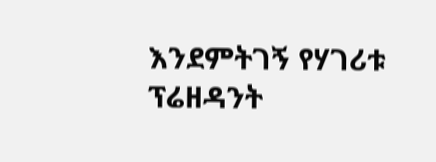እንደምትገኝ የሃገሪቱ ፕሬዘዳንት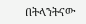በትላንትናው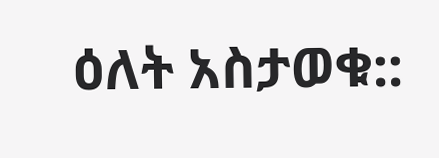ዕለት አስታወቁ::